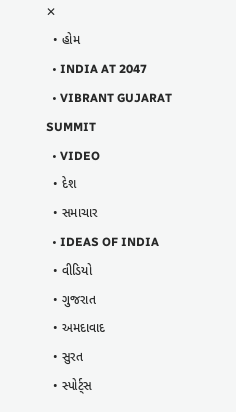✕
  • હોમ
  • INDIA AT 2047
  • VIBRANT GUJARAT SUMMIT
  • VIDEO
  • દેશ
  • સમાચાર
  • IDEAS OF INDIA
  • વીડિયો
  • ગુજરાત
  • અમદાવાદ
  • સુરત
  • સ્પોર્ટ્સ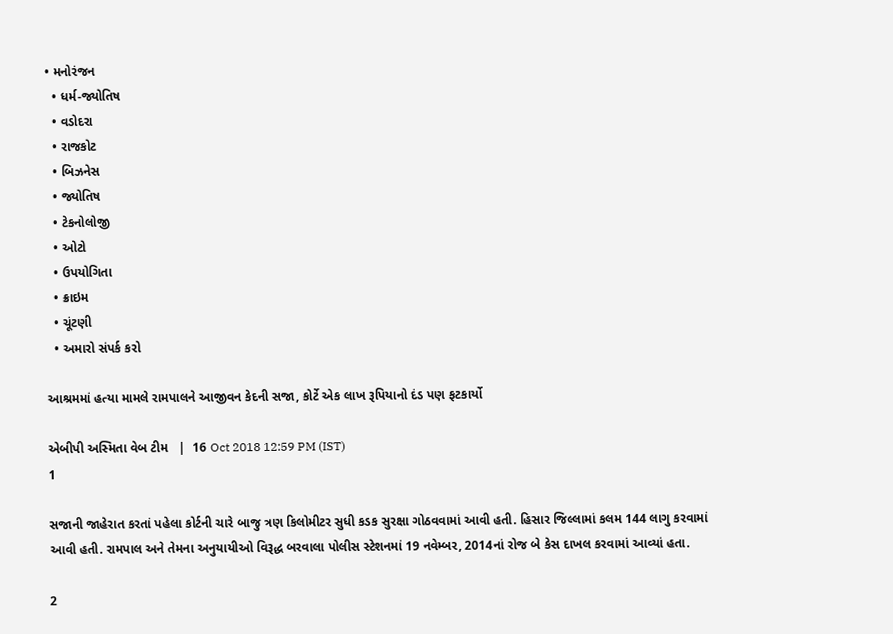• મનોરંજન
  • ધર્મ-જ્યોતિષ
  • વડોદરા
  • રાજકોટ
  • બિઝનેસ
  • જ્યોતિષ
  • ટેકનોલોજી
  • ઓટો
  • ઉપયોગિતા
  • ક્રાઇમ
  • ચૂંટણી
  • અમારો સંપર્ક કરો

આશ્રમમાં હત્યા મામલે રામપાલને આજીવન કેદની સજા, કોર્ટે એક લાખ રૂપિયાનો દંડ પણ ફટકાર્યો

એબીપી અસ્મિતા વેબ ટીમ   |  16 Oct 2018 12:59 PM (IST)
1

સજાની જાહેરાત કરતાં પહેલા કોર્ટની ચારે બાજુ ત્રણ કિલોમીટર સુધી કડક સુરક્ષા ગોઠવવામાં આવી હતી. હિસાર જિલ્લામાં કલમ 144 લાગુ કરવામાં આવી હતી. રામપાલ અને તેમના અનુયાયીઓ વિરૂદ્ધ બરવાલા પોલીસ સ્ટેશનમાં 19 નવેમ્બર, 2014નાં રોજ બે કેસ દાખલ કરવામાં આવ્યાં હતા.

2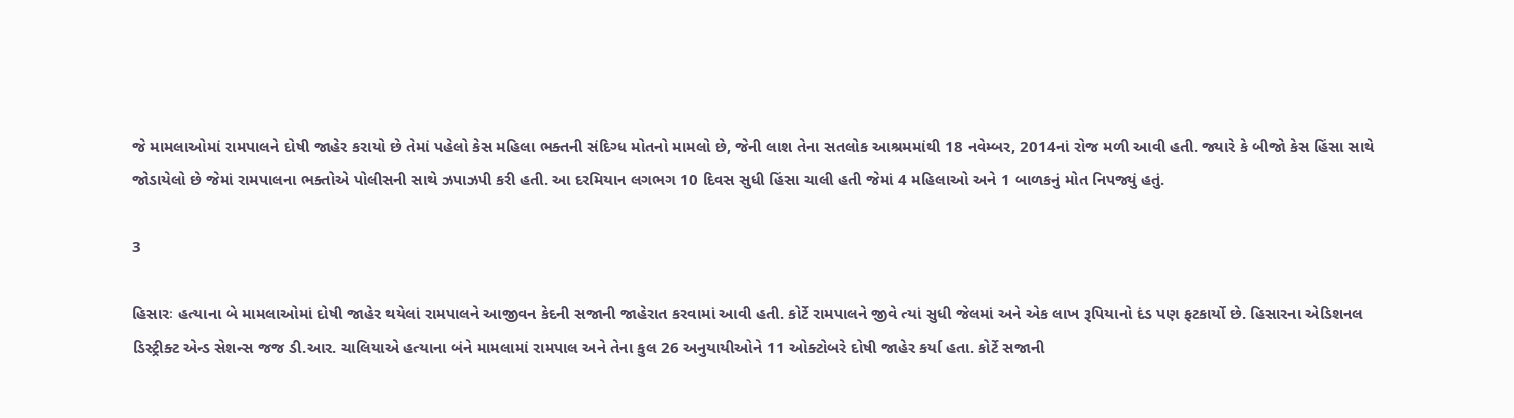જે મામલાઓમાં રામપાલને દોષી જાહેર કરાયો છે તેમાં પહેલો કેસ મહિલા ભક્તની સંદિગ્ધ મોતનો મામલો છે, જેની લાશ તેના સતલોક આશ્રમમાંથી 18 નવેમ્બર, 2014નાં રોજ મળી આવી હતી. જ્યારે કે બીજો કેસ હિંસા સાથે જોડાયેલો છે જેમાં રામપાલના ભક્તોએ પોલીસની સાથે ઝપાઝપી કરી હતી. આ દરમિયાન લગભગ 10 દિવસ સુધી હિંસા ચાલી હતી જેમાં 4 મહિલાઓ અને 1 બાળકનું મોત નિપજ્યું હતું.

3

હિસારઃ હત્યાના બે મામલાઓમાં દોષી જાહેર થયેલાં રામપાલને આજીવન કેદની સજાની જાહેરાત કરવામાં આવી હતી. કોર્ટે રામપાલને જીવે ત્યાં સુધી જેલમાં અને એક લાખ રૂપિયાનો દંડ પણ ફટકાર્યો છે. હિસારના એડિશનલ ડિસ્ટ્રીક્ટ એન્ડ સેશન્સ જજ ડી.આર. ચાલિયાએ હત્યાના બંને મામલામાં રામપાલ અને તેના કુલ 26 અનુયાયીઓને 11 ઓક્ટોબરે દોષી જાહેર કર્યા હતા. કોર્ટે સજાની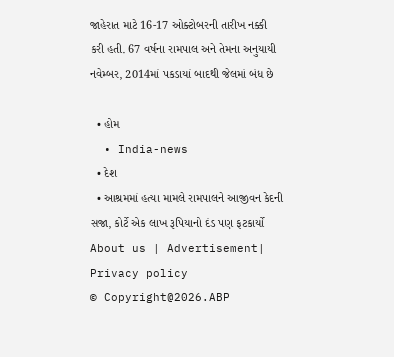જાહેરાત માટે 16-17 ઓક્ટોબરની તારીખ નક્કી કરી હતી. 67 વર્ષના રામપાલ અને તેમના અનુયાયી નવેમ્બર, 2014માં પકડાયાં બાદથી જેલમાં બંધ છે

  • હોમ
  • India-news
  • દેશ
  • આશ્રમમાં હત્યા મામલે રામપાલને આજીવન કેદની સજા, કોર્ટે એક લાખ રૂપિયાનો દંડ પણ ફટકાર્યો
About us | Advertisement| Privacy policy
© Copyright@2026.ABP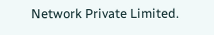Network Private Limited.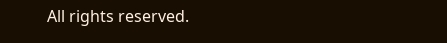All rights reserved.